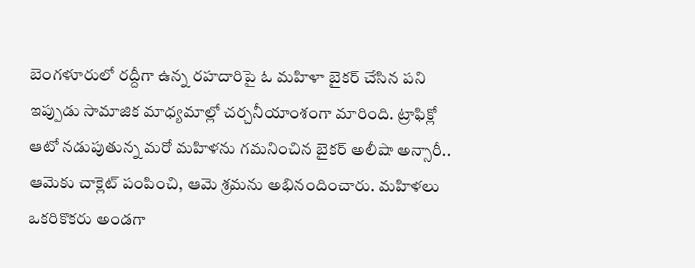బెంగళూరులో రద్దీగా ఉన్న రహదారిపై ఓ మహిళా బైకర్ చేసిన పని ఇప్పుడు సామాజిక మాధ్యమాల్లో చర్చనీయాంశంగా మారింది. ట్రాఫిక్లో ఆటో నడుపుతున్న మరో మహిళను గమనించిన బైకర్ అలీషా అన్సారీ.. ఆమెకు చాక్లెట్ పంపించి, ఆమె శ్రమను అభినందించారు. మహిళలు ఒకరికొకరు అండగా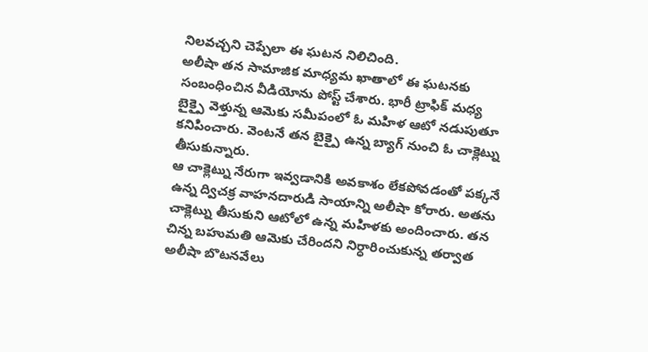నిలవచ్చని చెప్పేలా ఈ ఘటన నిలిచింది.
అలీషా తన సామాజిక మాధ్యమ ఖాతాలో ఈ ఘటనకు సంబంధించిన వీడియోను పోస్ట్ చేశారు. భారీ ట్రాఫిక్ మధ్య బైక్పై వెళ్తున్న ఆమెకు సమీపంలో ఓ మహిళ ఆటో నడుపుతూ కనిపించారు. వెంటనే తన బైక్పై ఉన్న బ్యాగ్ నుంచి ఓ చాక్లెట్ను తీసుకున్నారు.
ఆ చాక్లెట్ను నేరుగా ఇవ్వడానికి అవకాశం లేకపోవడంతో పక్కనే ఉన్న ద్విచక్ర వాహనదారుడి సాయాన్ని అలీషా కోరారు. అతను చాక్లెట్ను తీసుకుని ఆటోలో ఉన్న మహిళకు అందించారు. తన చిన్న బహుమతి ఆమెకు చేరిందని నిర్ధారించుకున్న తర్వాత అలీషా బొటనవేలు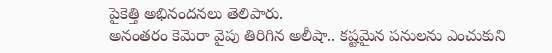పైకెత్తి అభినందనలు తెలిపారు.
అనంతరం కెమెరా వైపు తిరిగిన అలీషా.. కష్టమైన పనులను ఎంచుకుని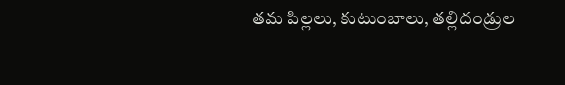తమ పిల్లలు, కుటుంబాలు, తల్లిదండ్రుల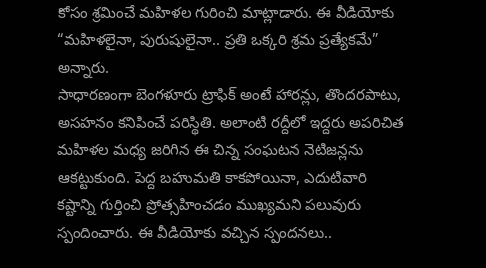కోసం శ్రమించే మహిళల గురించి మాట్లాడారు. ఈ వీడియోకు “మహిళలైనా, పురుషులైనా.. ప్రతి ఒక్కరి శ్రమ ప్రత్యేకమే” అన్నారు.
సాధారణంగా బెంగళూరు ట్రాఫిక్ అంటే హారన్లు, తొందరపాటు, అసహనం కనిపించే పరిస్థితి. అలాంటి రద్దీలో ఇద్దరు అపరిచిత మహిళల మధ్య జరిగిన ఈ చిన్న సంఘటన నెటిజన్లను ఆకట్టుకుంది. పెద్ద బహుమతి కాకపోయినా, ఎదుటివారి కష్టాన్ని గుర్తించి ప్రోత్సహించడం ముఖ్యమని పలువురు స్పందించారు. ఈ వీడియోకు వచ్చిన స్పందనలు..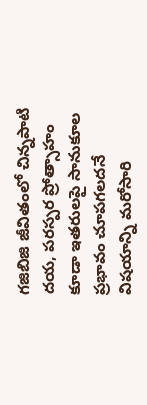గజిబిజి జీవితంలో చిన్నపాటి దయ, పరస్పర ప్రోత్సాహం కూడా ఇతరులపై సానుకూల ప్రభావం చూపగలదనే విషయాన్ని మరోసారి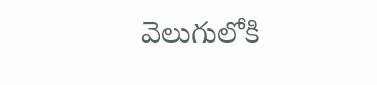వెలుగులోకి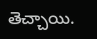తెచ్చాయి.